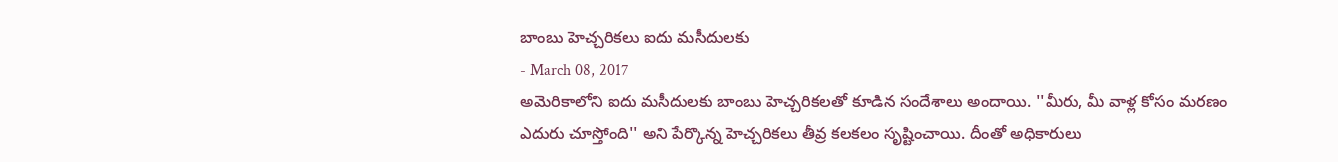బాంబు హెచ్చరికలు ఐదు మసీదులకు
- March 08, 2017
అమెరికాలోని ఐదు మసీదులకు బాంబు హెచ్చరికలతో కూడిన సందేశాలు అందాయి. ''మీరు, మీ వాళ్ల కోసం మరణం ఎదురు చూస్తోంది'' అని పేర్కొన్న హెచ్చరికలు తీవ్ర కలకలం సృష్టించాయి. దీంతో అధికారులు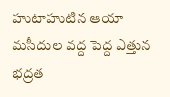హుటాహుటిన ఆయా మసీదుల వద్ద పెద్ద ఎత్తున భద్రత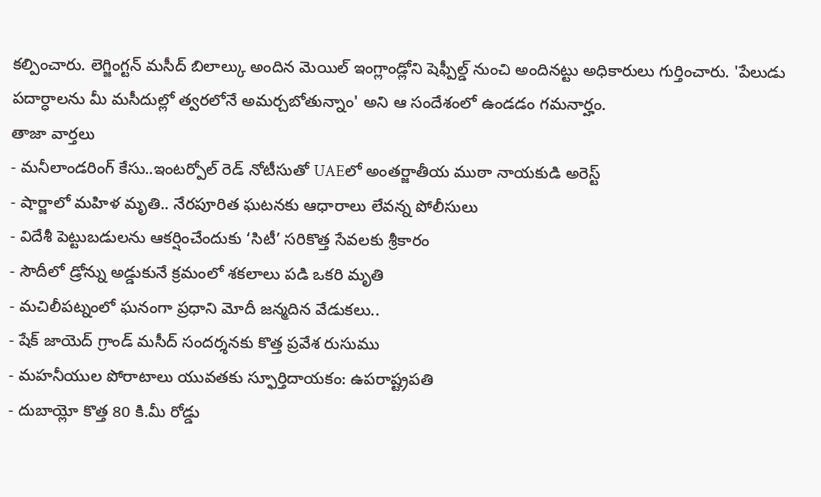కల్పించారు. లెగ్జింగ్టన్ మసీద్ బిలాల్కు అందిన మెయిల్ ఇంగ్లాండ్లోని షెఫ్పీల్డ్ నుంచి అందినట్టు అధికారులు గుర్తించారు. 'పేలుడు పదార్ధాలను మీ మసీదుల్లో త్వరలోనే అమర్చబోతున్నాం' అని ఆ సందేశంలో ఉండడం గమనార్హం.
తాజా వార్తలు
- మనీలాండరింగ్ కేసు..ఇంటర్పోల్ రెడ్ నోటీసుతో UAEలో అంతర్జాతీయ ముఠా నాయకుడి అరెస్ట్
- షార్జాలో మహిళ మృతి.. నేరపూరిత ఘటనకు ఆధారాలు లేవన్న పోలీసులు
- విదేశీ పెట్టుబడులను ఆకర్షించేందుకు ‘సిటీ’ సరికొత్త సేవలకు శ్రీకారం
- సౌదీలో డ్రోన్ను అడ్డుకునే క్రమంలో శకలాలు పడి ఒకరి మృతి
- మచిలీపట్నంలో ఘనంగా ప్రధాని మోదీ జన్మదిన వేడుకలు..
- షేక్ జాయెద్ గ్రాండ్ మసీద్ సందర్శనకు కొత్త ప్రవేశ రుసుము
- మహనీయుల పోరాటాలు యువతకు స్ఫూర్తిదాయకం: ఉపరాష్ట్రపతి
- దుబాయ్లో కొత్త 80 కి.మీ రోడ్డు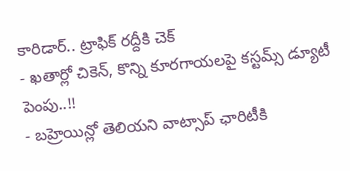కారిడార్.. ట్రాఫిక్ రద్దీకి చెక్
- ఖతార్లో చికెన్, కొన్ని కూరగాయలపై కస్టమ్స్ డ్యూటీ పెంపు..!!
- బహ్రెయిన్లో తెలియని వాట్సాప్ ఛారిటీకి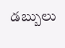డబ్బులు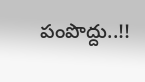పంపొద్దు..!!